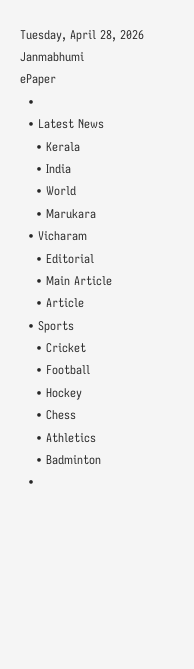Tuesday, April 28, 2026
Janmabhumi
ePaper
  •
  • Latest News
    • Kerala
    • India
    • World
    • Marukara
  • Vicharam
    • Editorial
    • Main Article
    • Article
  • Sports
    • Cricket
    • Football
    • Hockey
    • Chess
    • Athletics
    • Badminton
  •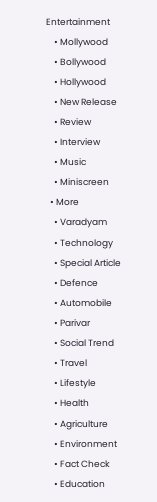Entertainment
    • Mollywood
    • Bollywood
    • Hollywood
    • New Release
    • Review
    • Interview
    • Music
    • Miniscreen
  • More
    • Varadyam
    • Technology
    • Special Article
    • Defence
    • Automobile
    • Parivar
    • Social Trend
    • Travel
    • Lifestyle
    • Health
    • Agriculture
    • Environment
    • Fact Check
    • Education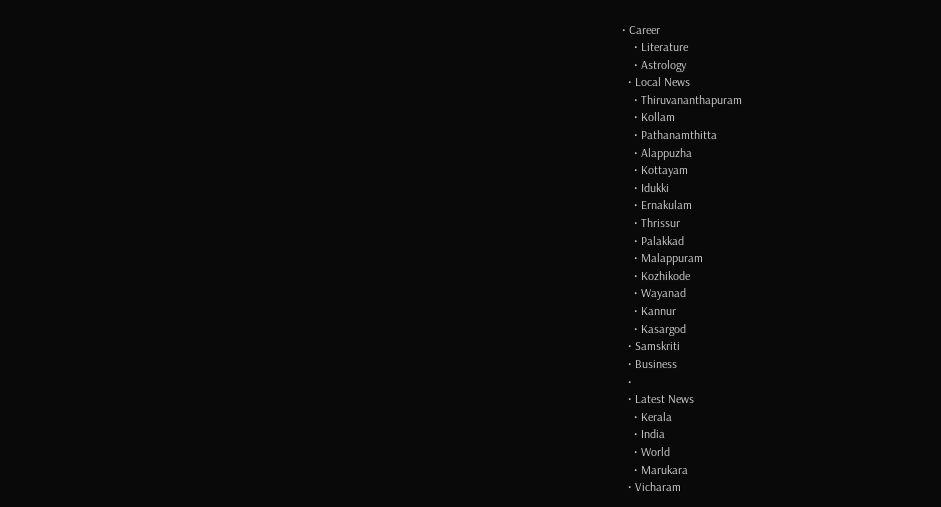• Career
    • Literature
    • Astrology
  • Local News
    • Thiruvananthapuram
    • Kollam
    • Pathanamthitta
    • Alappuzha
    • Kottayam
    • Idukki
    • Ernakulam
    • Thrissur
    • Palakkad
    • Malappuram
    • Kozhikode
    • Wayanad
    • Kannur
    • Kasargod
  • Samskriti
  • Business
  •
  • Latest News
    • Kerala
    • India
    • World
    • Marukara
  • Vicharam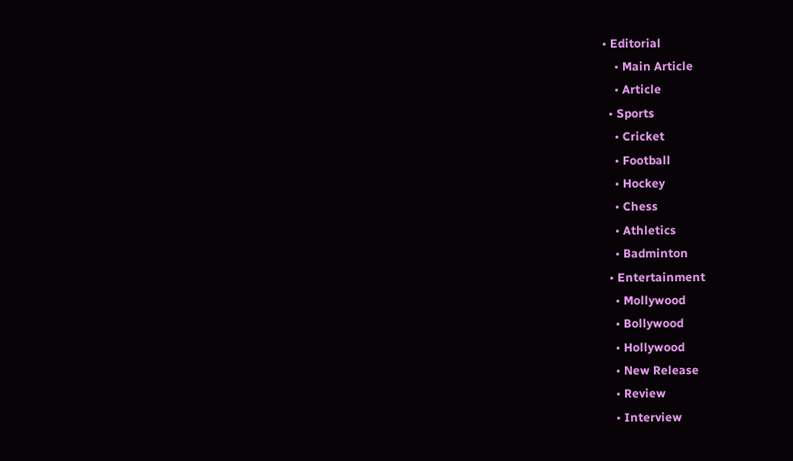• Editorial
    • Main Article
    • Article
  • Sports
    • Cricket
    • Football
    • Hockey
    • Chess
    • Athletics
    • Badminton
  • Entertainment
    • Mollywood
    • Bollywood
    • Hollywood
    • New Release
    • Review
    • Interview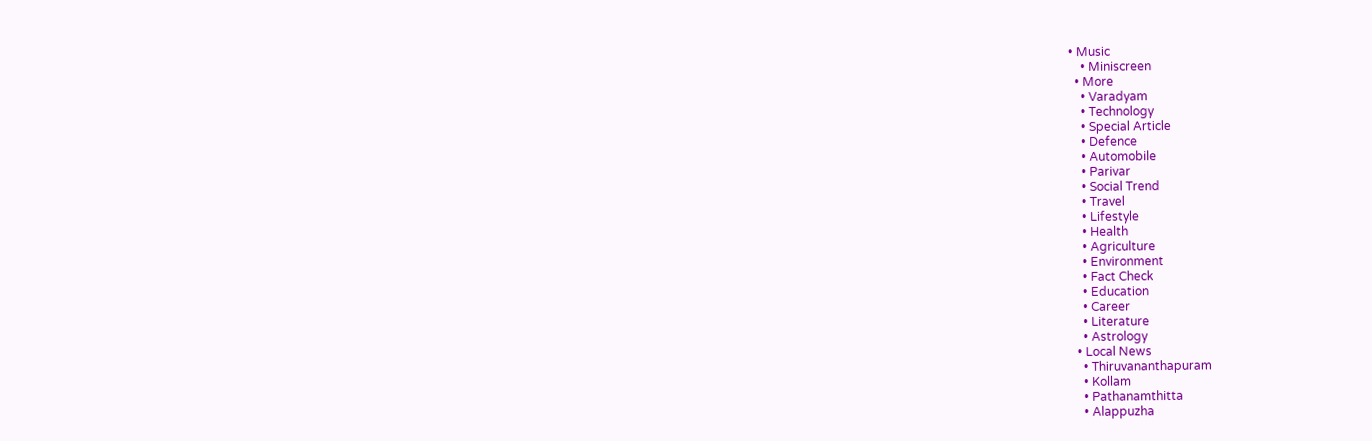• Music
    • Miniscreen
  • More
    • Varadyam
    • Technology
    • Special Article
    • Defence
    • Automobile
    • Parivar
    • Social Trend
    • Travel
    • Lifestyle
    • Health
    • Agriculture
    • Environment
    • Fact Check
    • Education
    • Career
    • Literature
    • Astrology
  • Local News
    • Thiruvananthapuram
    • Kollam
    • Pathanamthitta
    • Alappuzha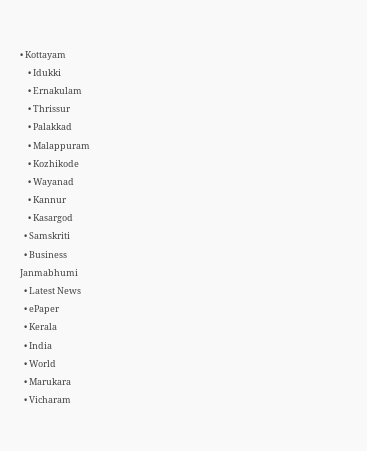• Kottayam
    • Idukki
    • Ernakulam
    • Thrissur
    • Palakkad
    • Malappuram
    • Kozhikode
    • Wayanad
    • Kannur
    • Kasargod
  • Samskriti
  • Business
Janmabhumi
  • Latest News
  • ePaper
  • Kerala
  • India
  • World
  • Marukara
  • Vicharam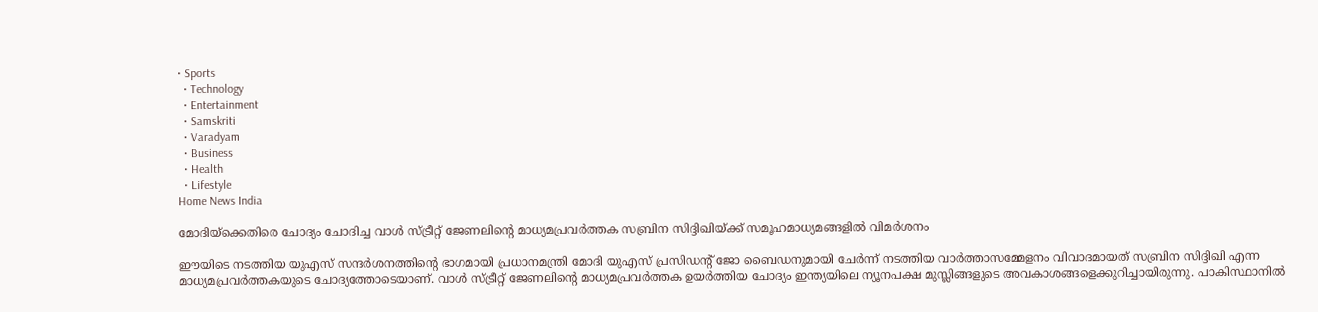• Sports
  • Technology
  • Entertainment
  • Samskriti
  • Varadyam
  • Business
  • Health
  • Lifestyle
Home News India

മോദിയ്‌ക്കെതിരെ ചോദ്യം ചോദിച്ച വാള്‍ സ്ട്രീറ്റ് ജേണലിന്റെ മാധ്യമപ്രവര്‍ത്തക സബ്രിന സിദ്ദിഖിയ്‌ക്ക് സമൂഹമാധ്യമങ്ങളില്‍ വിമര്‍ശനം

ഈയിടെ നടത്തിയ യുഎസ് സന്ദര്‍ശനത്തിന്റെ ഭാഗമായി പ്രധാനമന്ത്രി മോദി യുഎസ് പ്രസിഡന്‍റ് ജോ ബൈഡനുമായി ചേര്‍ന്ന് നടത്തിയ വാര്‍ത്താസമ്മേളനം വിവാദമായത് സബ്രിന സിദ്ദിഖി എന്ന മാധ്യമപ്രവര്‍ത്തകയുടെ ചോദ്യത്തോടെയാണ്. വാള്‍ സ്ട്രീറ്റ് ജേണലിന്റെ മാധ്യമപ്രവര്‍ത്തക ഉയര്‍ത്തിയ ചോദ്യം ഇന്ത്യയിലെ ന്യൂനപക്ഷ മുസ്ലിങ്ങളുടെ അവകാശങ്ങളെക്കുറിച്ചായിരുന്നു. പാകിസ്ഥാനില്‍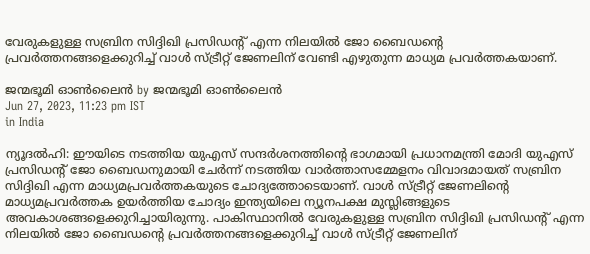വേരുകളുള്ള സബ്രിന സിദ്ദിഖി പ്രസിഡന്‍റ് എന്ന നിലയില്‍ ജോ ബൈഡന്റെ പ്രവര്‍ത്തനങ്ങളെക്കുറിച്ച് വാള്‍ സ്ട്രീറ്റ് ജേണലിന് വേണ്ടി എഴുതുന്ന മാധ്യമ പ്രവര്‍ത്തകയാണ്.

ജന്മഭൂമി ഓണ്‍ലൈന്‍ by ജന്മഭൂമി ഓണ്‍ലൈന്‍
Jun 27, 2023, 11:23 pm IST
in India

ന്യൂദല്‍ഹി: ഈയിടെ നടത്തിയ യുഎസ് സന്ദര്‍ശനത്തിന്റെ ഭാഗമായി പ്രധാനമന്ത്രി മോദി യുഎസ് പ്രസിഡന്‍റ് ജോ ബൈഡനുമായി ചേര്‍ന്ന് നടത്തിയ വാര്‍ത്താസമ്മേളനം വിവാദമായത് സബ്രിന സിദ്ദിഖി എന്ന മാധ്യമപ്രവര്‍ത്തകയുടെ ചോദ്യത്തോടെയാണ്. വാള്‍ സ്ട്രീറ്റ് ജേണലിന്റെ മാധ്യമപ്രവര്‍ത്തക ഉയര്‍ത്തിയ ചോദ്യം ഇന്ത്യയിലെ ന്യൂനപക്ഷ മുസ്ലിങ്ങളുടെ അവകാശങ്ങളെക്കുറിച്ചായിരുന്നു. പാകിസ്ഥാനില്‍ വേരുകളുള്ള സബ്രിന സിദ്ദിഖി പ്രസിഡന്‍റ് എന്ന നിലയില്‍ ജോ ബൈഡന്റെ പ്രവര്‍ത്തനങ്ങളെക്കുറിച്ച് വാള്‍ സ്ട്രീറ്റ് ജേണലിന്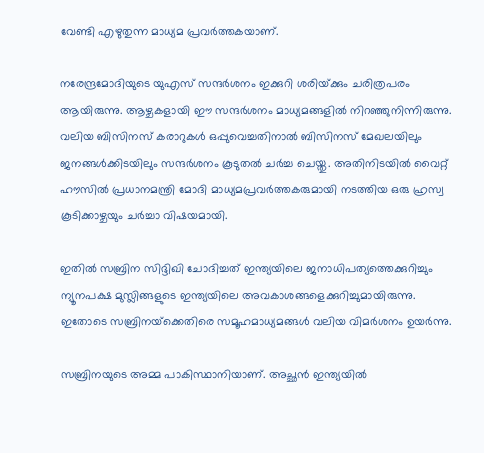വേണ്ടി എഴുതുന്ന മാധ്യമ പ്രവര്‍ത്തകയാണ്.

നരേന്ദ്രമോദിയുടെ യുഎസ് സന്ദര്‍ശനം ഇക്കുറി ശരിയ്‌ക്കും ചരിത്രപരം ആയിരുന്നു. ആഴ്ചകളായി ഈ സന്ദര്‍ശനം മാധ്യമങ്ങളില്‍ നിറഞ്ഞുനിന്നിരുന്നു. വലിയ ബിസിനസ് കരാറുകള്‍ ഒപ്പുവെച്ചതിനാല്‍ ബിസിനസ് മേഖലയിലും ജനങ്ങള്‍ക്കിടയിലും സന്ദര്‍ശനം കൂടുതല്‍ ചര്‍ച്ച ചെയ്തു. അതിനിടയില്‍ വൈറ്റ് ഹൗസില്‍ പ്രധാനമന്ത്രി മോദി മാധ്യമപ്രവര്‍ത്തകരുമായി നടത്തിയ ഒരു ഹ്രസ്വ കൂടിക്കാഴ്ചയും ചര്‍ച്ചാ വിഷയമായി.

ഇതില്‍ സബ്രിന സിദ്ദിഖി ചോദിച്ചത് ഇന്ത്യയിലെ ജനാധിപത്യത്തെക്കുറിച്ചും ന്യൂനപക്ഷ മുസ്ലിങ്ങളുടെ ഇന്ത്യയിലെ അവകാശങ്ങളെക്കുറിച്ചുമായിരുന്നു. ഇതോടെ സബ്രിനയ്‌ക്കെതിരെ സമൂഹമാധ്യമങ്ങള്‍ വലിയ വിമര്‍ശനം ഉയര്‍ന്നു.

സബ്രിനയുടെ അമ്മ പാകിസ്ഥാനിയാണ്. അച്ഛന്‍ ഇന്ത്യയില്‍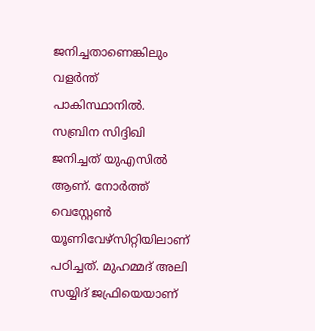ജനിച്ചതാണെങ്കിലും വളര്‍ന്ത് പാകിസ്ഥാനില്‍. സബ്രിന സിദ്ദിഖി ജനിച്ചത് യുഎസില്‍ ആണ്. നോര്‍ത്ത് വെസ്റ്റേണ്‍ യൂണിവേഴ്സിറ്റിയിലാണ് പഠിച്ചത്. മുഹമ്മദ് അലി സയ്യിദ് ജഫ്രിയെയാണ്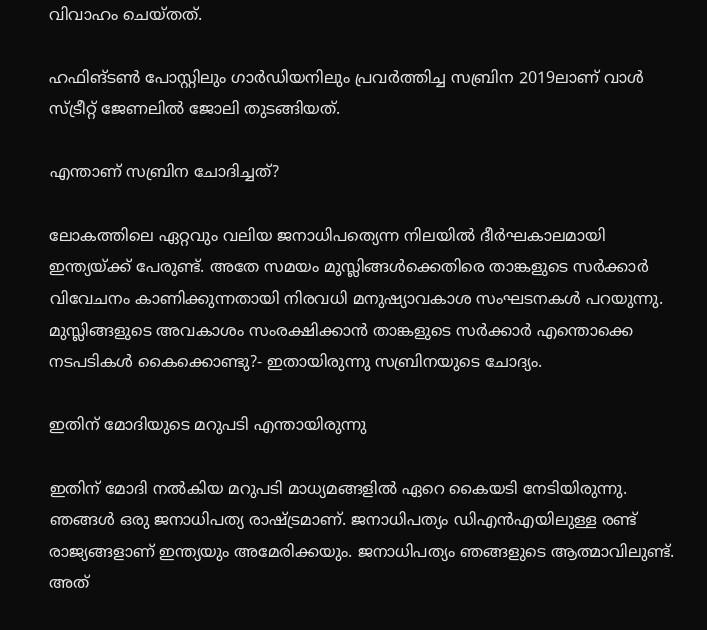വിവാഹം ചെയ്തത്.

ഹഫിങ്ടണ്‍ പോസ്റ്റിലും ഗാര്‍ഡിയനിലും പ്രവര്‍ത്തിച്ച സബ്രിന 2019ലാണ് വാള്‍ സ്ട്രീറ്റ് ജേണലില്‍ ജോലി തുടങ്ങിയത്.

എന്താണ് സബ്രിന ചോദിച്ചത്?

ലോകത്തിലെ ഏറ്റവും വലിയ ജനാധിപത്യെന്ന നിലയില്‍ ദീര്‍ഘകാലമായി ഇന്ത്യയ്‌ക്ക് പേരുണ്ട്. അതേ സമയം മുസ്ലിങ്ങള്‍ക്കെതിരെ താങ്കളുടെ സര്‍ക്കാര്‍ വിവേചനം കാണിക്കുന്നതായി നിരവധി മനുഷ്യാവകാശ സംഘടനകള്‍ പറയുന്നു. മുസ്ലിങ്ങളുടെ അവകാശം സംരക്ഷിക്കാന്‍ താങ്കളുടെ സര്‍ക്കാര്‍ എന്തൊക്കെ നടപടികള്‍ കൈക്കൊണ്ടു?- ഇതായിരുന്നു സബ്രിനയുടെ ചോദ്യം.

ഇതിന് മോദിയുടെ മറുപടി എന്തായിരുന്നു

ഇതിന് മോദി നല്‍കിയ മറുപടി മാധ്യമങ്ങളില്‍ ഏറെ കൈയടി നേടിയിരുന്നു. ഞങ്ങള്‍ ഒരു ജനാധിപത്യ രാഷ്‌ട്രമാണ്. ജനാധിപത്യം ഡിഎന്‍എയിലുള്ള രണ്ട് രാജ്യങ്ങളാണ് ഇന്ത്യയും അമേരിക്കയും. ജനാധിപത്യം ഞങ്ങളുടെ ആത്മാവിലുണ്ട്. അത്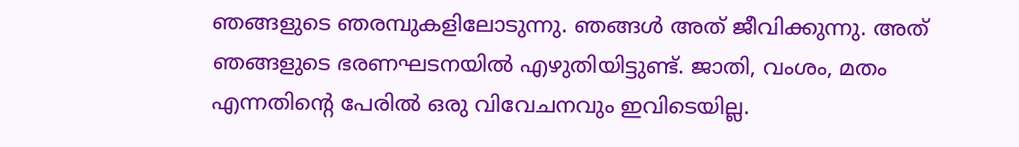ഞങ്ങളുടെ ഞരമ്പുകളിലോടുന്നു. ഞങ്ങള്‍ അത് ജീവിക്കുന്നു. അത് ഞങ്ങളുടെ ഭരണഘടനയില്‍ എഴുതിയിട്ടുണ്ട്. ജാതി, വംശം, മതം എന്നതിന്റെ പേരില്‍ ഒരു വിവേചനവും ഇവിടെയില്ല.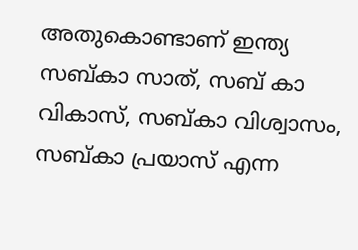അതുകൊണ്ടാണ് ഇന്ത്യ സബ്കാ സാത്, സബ് കാ വികാസ്, സബ്കാ വിശ്വാസം, സബ്കാ പ്രയാസ് എന്ന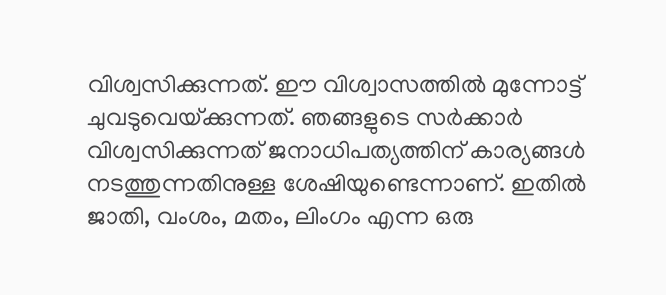വിശ്വസിക്കുന്നത്. ഈ വിശ്വാസത്തില്‍ മുന്നോട്ട് ചുവടുവെയ്‌ക്കുന്നത്. ഞങ്ങളുടെ സര്‍ക്കാര്‍ വിശ്വസിക്കുന്നത് ജനാധിപത്യത്തിന് കാര്യങ്ങള്‍ നടത്തുന്നതിനുള്ള ശേഷിയുണ്ടെന്നാണ്. ഇതില്‍ ജാതി, വംശം, മതം, ലിംഗം എന്ന ഒരു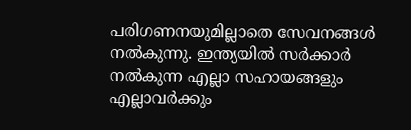പരിഗണനയുമില്ലാതെ സേവനങ്ങള്‍ നല്‍കുന്നു. ഇന്ത്യയില്‍ സര്‍ക്കാര്‍ നല്‍കുന്ന എല്ലാ സഹായങ്ങളും എല്ലാവര്‍ക്കും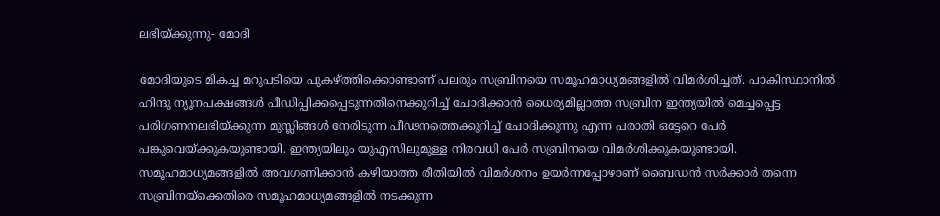ലഭിയ്‌ക്കുന്നു- മോദി

മോദിയുടെ മികച്ച മറുപടിയെ പുകഴ്‌ത്തിക്കൊണ്ടാണ് പലരും സബ്രിനയെ സമൂഹമാധ്യമങ്ങളില്‍ വിമര്‍ശിച്ചത്. പാകിസ്ഥാനില്‍ ഹിന്ദു ന്യൂനപക്ഷങ്ങള്‍ പീഡിപ്പിക്കപ്പെടുന്നതിനെക്കുറിച്ച് ചോദിക്കാന്‍ ധൈര്യമില്ലാത്ത സബ്രിന ഇന്ത്യയില്‍ മെച്ചപ്പെട്ട പരിഗണനലഭിയ്‌ക്കുന്ന മുസ്ലിങ്ങള്‍ നേരിടുന്ന പീഢനത്തെക്കുറിച്ച് ചോദിക്കുന്നു എന്ന പരാതി ഒട്ടേറെ പേര്‍ പങ്കുവെയ്‌ക്കുകയുണ്ടായി. ഇന്ത്യയിലും യുഎസിലുമുള്ള നിരവധി പേര്‍ സബ്രിനയെ വിമര്‍ശിക്കുകയുണ്ടായി. സമൂഹമാധ്യമങ്ങളില്‍ അവഗണിക്കാന്‍ കഴിയാത്ത രീതിയില്‍ വിമര്‍ശനം ഉയര്‍ന്നപ്പോഴാണ് ബൈഡന്‍ സര്‍ക്കാര്‍ തന്നെ സബ്രിനയ്‌ക്കെതിരെ സമൂഹമാധ്യമങ്ങളില്‍ നടക്കുന്ന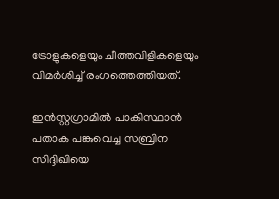ട്രോളുകളെയും ചീത്തവിളികളെയും വിമര്‍ശിച്ച് രംഗത്തെത്തിയത്.

ഇന്‍സ്റ്റഗ്രാമില്‍ പാകിസ്ഥാന്‍ പതാക പങ്കുവെച്ച സബ്രിന സിദ്ദിഖിയെ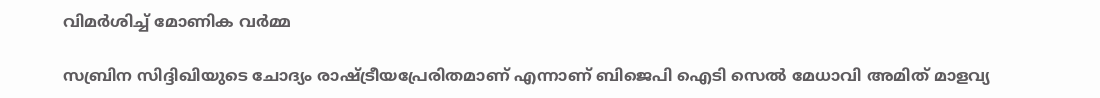വിമര്‍ശിച്ച് മോണിക വര്‍മ്മ

സബ്രിന സിദ്ദിഖിയുടെ ചോദ്യം രാഷ്‌ട്രീയപ്രേരിതമാണ് എന്നാണ് ബിജെപി ഐടി സെല്‍ മേധാവി അമിത് മാളവ്യ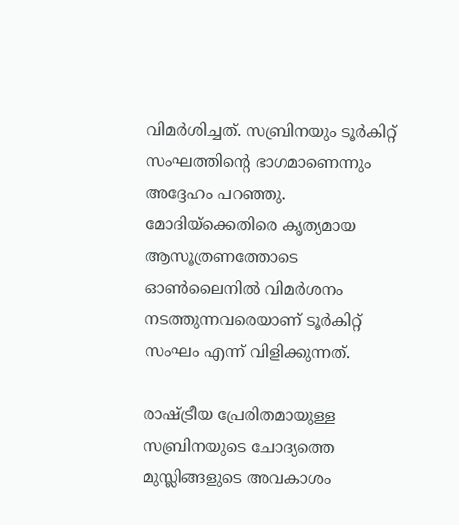വിമര്‍ശിച്ചത്. സബ്രിനയും ടൂര്‍കിറ്റ് സംഘത്തിന്റെ ഭാഗമാണെന്നും അദ്ദേഹം പറഞ്ഞു. മോദിയ്‌ക്കെതിരെ കൃത്യമായ ആസൂത്രണത്തോടെ ഓണ്‍ലൈനില്‍ വിമര്‍ശനം നടത്തുന്നവരെയാണ് ടൂര്‍കിറ്റ് സംഘം എന്ന് വിളിക്കുന്നത്.

രാഷ്‌ട്രീയ പ്രേരിതമായുള്ള സബ്രിനയുടെ ചോദ്യത്തെ മുസ്ലിങ്ങളുടെ അവകാശം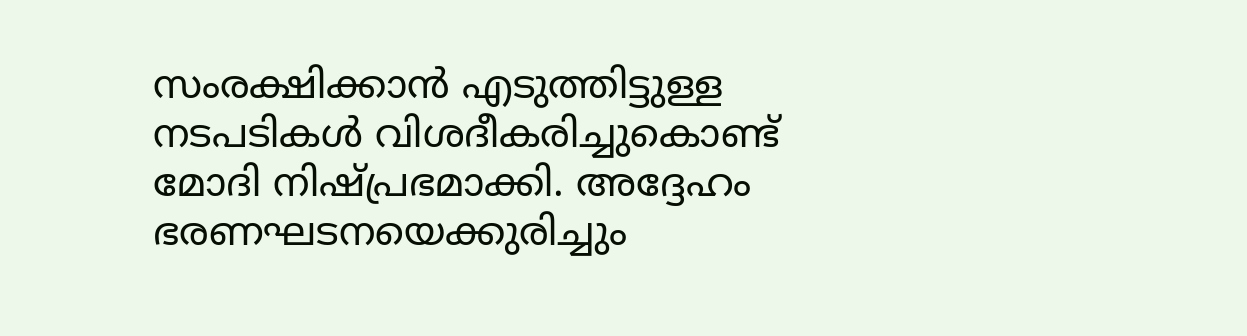സംരക്ഷിക്കാന്‍ എടുത്തിട്ടുള്ള നടപടികള്‍ വിശദീകരിച്ചുകൊണ്ട് മോദി നിഷ്പ്രഭമാക്കി. അദ്ദേഹം ഭരണഘടനയെക്കുരിച്ചും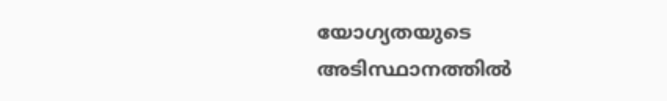യോഗ്യതയുടെ അടിസ്ഥാനത്തില്‍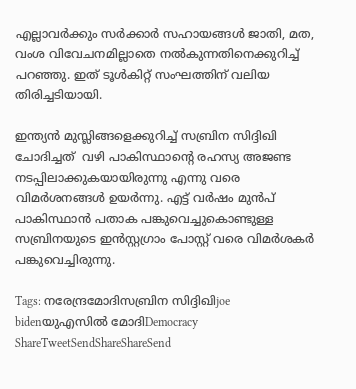എല്ലാവര്‍ക്കും സര്‍ക്കാര്‍ സഹായങ്ങള്‍ ജാതി, മത, വംശ വിവേചനമില്ലാതെ നല്‍കുന്നതിനെക്കുറിച്ച് പറഞ്ഞു. ഇത് ടൂള്‍കിറ്റ് സംഘത്തിന് വലിയ തിരിച്ചടിയായി.

ഇന്ത്യന്‍ മുസ്ലിങ്ങളെക്കുറിച്ച് സബ്രിന സിദ്ദിഖി ചോദിച്ചത്  വഴി പാകിസ്ഥാന്റെ രഹസ്യ അജണ്ട നടപ്പിലാക്കുകയായിരുന്നു എന്നു വരെ വിമര്‍ശനങ്ങള്‍ ഉയര്‍ന്നു. എട്ട് വര്‍ഷം മുന്‍പ്  പാകിസ്ഥാന്‍ പതാക പങ്കുവെച്ചുകൊണ്ടുള്ള സബ്രിനയുടെ ഇന്‍സ്റ്റഗ്രാം പോസ്റ്റ് വരെ വിമര്‍ശകര്‍ പങ്കുവെച്ചിരുന്നു.

Tags: നരേന്ദ്രമോദിസബ്രിന സിദ്ദിഖിjoe bidenയുഎസില്‍ മോദിDemocracy
ShareTweetSendShareShareSend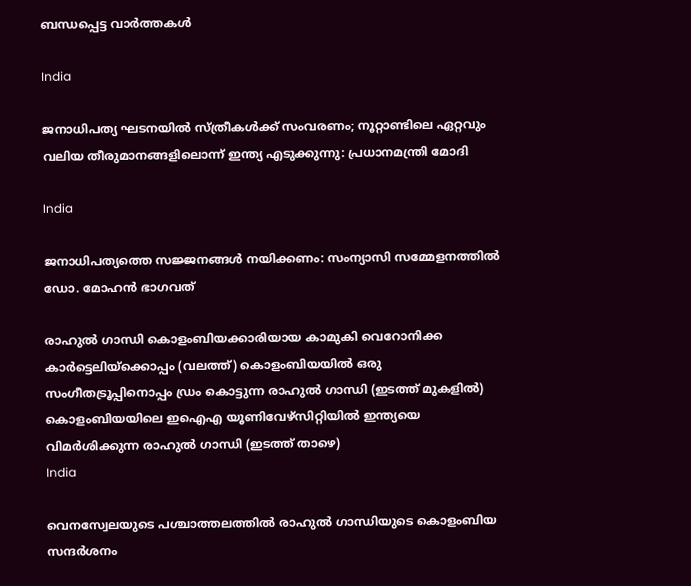ബന്ധപ്പെട്ട വാര്‍ത്തകള്‍

India

ജനാധിപത്യ ഘടനയിൽ സ്ത്രീകൾക്ക് സംവരണം; നൂറ്റാണ്ടിലെ ഏറ്റവും വലിയ തീരുമാനങ്ങളിലൊന്ന് ഇന്ത്യ എടുക്കുന്നു: പ്രധാനമന്ത്രി മോദി

India

ജനാധിപത്യത്തെ സജ്ജനങ്ങള്‍ നയിക്കണം: സംന്യാസി സമ്മേളനത്തില്‍ ഡോ. മോഹന്‍ ഭാഗവത്

രാഹുല്‍ ഗാന്ധി കൊളംബിയക്കാരിയായ കാമുകി വെറോനിക്ക കാര്‍ട്ടെലിയ്ക്കൊപ്പം (വലത്ത്) കൊളംബിയയില്‍ ഒരു സംഗീതട്രൂപ്പിനൊപ്പം ഡ്രം കൊട്ടുന്ന രാഹുല്‍ ഗാന്ധി (ഇടത്ത് മുകളില്‍) കൊളംബിയയിലെ ഇഐഎ യൂണിവേഴ്സിറ്റിയില്‍ ഇന്ത്യയെ വിമര്‍ശിക്കുന്ന രാഹുല്‍ ഗാന്ധി (ഇടത്ത് താഴെ)
India

വെനസ്വേലയുടെ പശ്ചാത്തലത്തില്‍ രാഹുല്‍ ഗാന്ധിയുടെ കൊളംബിയ സന്ദര്‍ശനം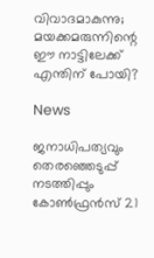വിവാദമാകുന്നു; മയക്കമരുന്നിന്റെ ഈ നാട്ടിലേക്ക് എന്തിന് പോയി?

News

ജനാധിപത്യവും തെരഞ്ഞെടുപ്പ് നടത്തിപ്പും കോൺഫ്രൻസ് 21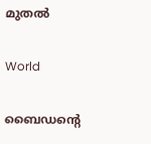മുതൽ

World

ബൈഡന്റെ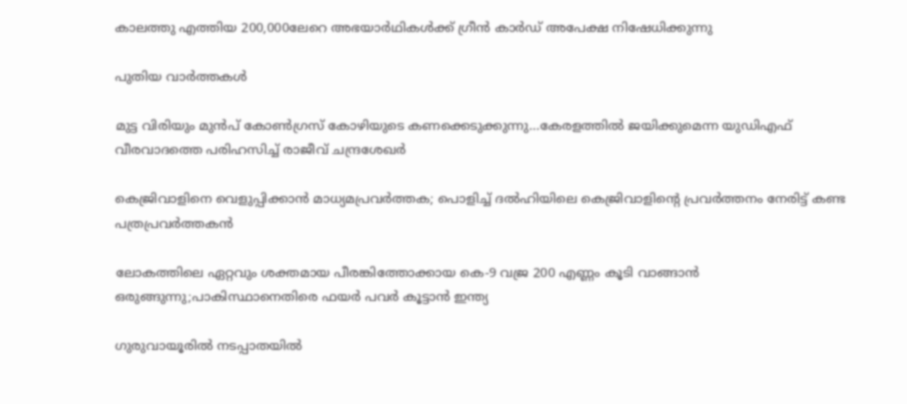കാലത്തു എത്തിയ 200,000ലേറെ അഭയാർഥികൾക്ക് ഗ്രീൻ കാർഡ് അപേക്ഷ നിഷേധിക്കുന്നു

പുതിയ വാര്‍ത്തകള്‍

മുട്ട വിരിയും മുന്‍പ് കോണ്‍ഗ്രസ് കോഴിയുടെ കണക്കെടുക്കുന്നു…കേരളത്തില്‍ ജയിക്കുമെന്ന യുഡിഎഫ് വീരവാദത്തെ പരിഹസിച്ച് രാജീവ് ചന്ദ്രശേഖര്‍

കെജ്രിവാളിനെ വെളുപ്പിക്കാന്‍ മാധ്യമപ്രവര്‍ത്തക; പൊളിച്ച് ദല്‍ഹിയിലെ കെജ്രിവാളിന്റെ പ്രവര്‍ത്തനം നേരിട്ട് കണ്ട പത്രപ്രവര്‍ത്തകന്‍

ലോകത്തിലെ ഏറ്റവും ശക്തമായ പീരങ്കിത്തോക്കായ കെ-9 വജ്ര 200 എണ്ണം കൂടി വാങ്ങാന്‍ ഒരുങ്ങുന്നു;പാകിസ്ഥാനെതിരെ ഫയര്‍ പവര്‍ കൂട്ടാന്‍ ഇന്ത്യ

ഗുരുവായൂരില്‍ നടപ്പാതയില്‍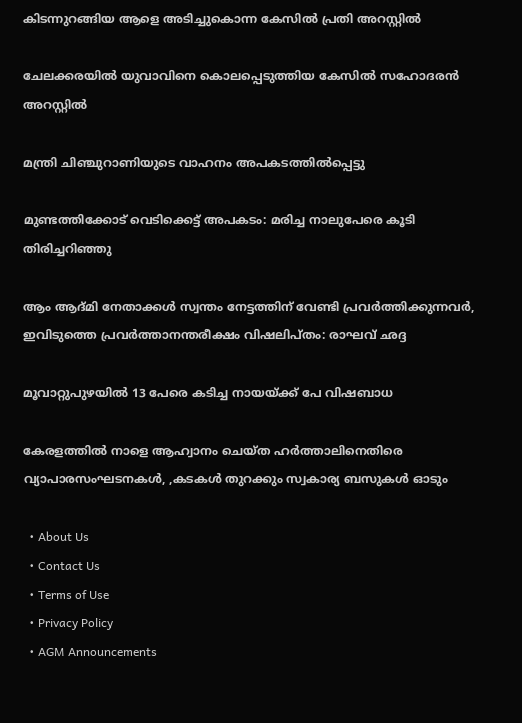കിടന്നുറങ്ങിയ ആളെ അടിച്ചുകൊന്ന കേസില്‍ പ്രതി അറസ്റ്റില്‍

ചേലക്കരയില്‍ യുവാവിനെ കൊലപ്പെടുത്തിയ കേസില്‍ സഹോദരന്‍ അറസ്റ്റില്‍

മന്ത്രി ചിഞ്ചുറാണിയുടെ വാഹനം അപകടത്തില്‍പ്പെട്ടു

മുണ്ടത്തിക്കോട് വെടിക്കെട്ട് അപകടം: മരിച്ച നാലുപേരെ കൂടി തിരിച്ചറിഞ്ഞു

ആം ആദ്മി നേതാക്കള്‍ സ്വന്തം നേട്ടത്തിന് വേണ്ടി പ്രവര്‍ത്തിക്കുന്നവര്‍, ഇവിടുത്തെ പ്രവര്‍ത്താനന്തരീക്ഷം വിഷലിപ്തം: രാഘവ് ഛദ്ദ

മൂവാറ്റുപുഴയില്‍ 13 പേരെ കടിച്ച നായയ്‌ക്ക് പേ വിഷബാധ

കേരളത്തില്‍ നാളെ ആഹ്വാനം ചെയ്ത ഹര്‍ത്താലിനെതിരെ വ്യാപാരസംഘടനകള്‍, ,കടകള്‍ തുറക്കും സ്വകാര്യ ബസുകള്‍ ഓടും

  • About Us
  • Contact Us
  • Terms of Use
  • Privacy Policy
  • AGM Announcements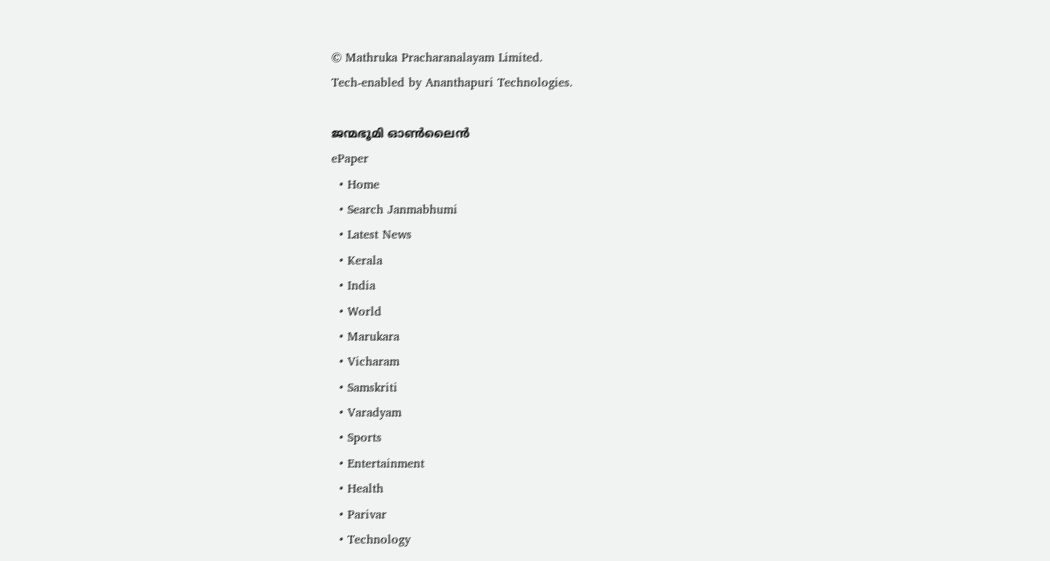© Mathruka Pracharanalayam Limited.
Tech-enabled by Ananthapuri Technologies.

ജന്മഭൂമി ഓണ്‍ലൈന്‍
ePaper
  • Home
  • Search Janmabhumi
  • Latest News
  • Kerala
  • India
  • World
  • Marukara
  • Vicharam
  • Samskriti
  • Varadyam
  • Sports
  • Entertainment
  • Health
  • Parivar
  • Technology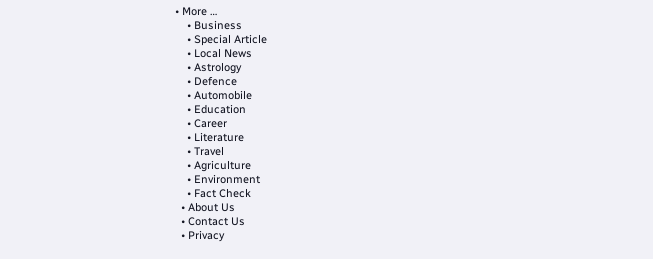• More …
    • Business
    • Special Article
    • Local News
    • Astrology
    • Defence
    • Automobile
    • Education
    • Career
    • Literature
    • Travel
    • Agriculture
    • Environment
    • Fact Check
  • About Us
  • Contact Us
  • Privacy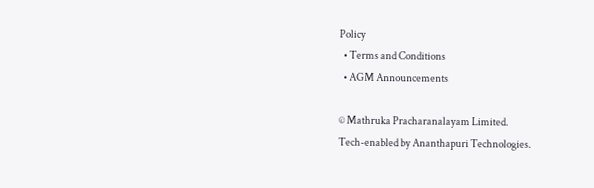Policy
  • Terms and Conditions
  • AGM Announcements

© Mathruka Pracharanalayam Limited.
Tech-enabled by Ananthapuri Technologies.